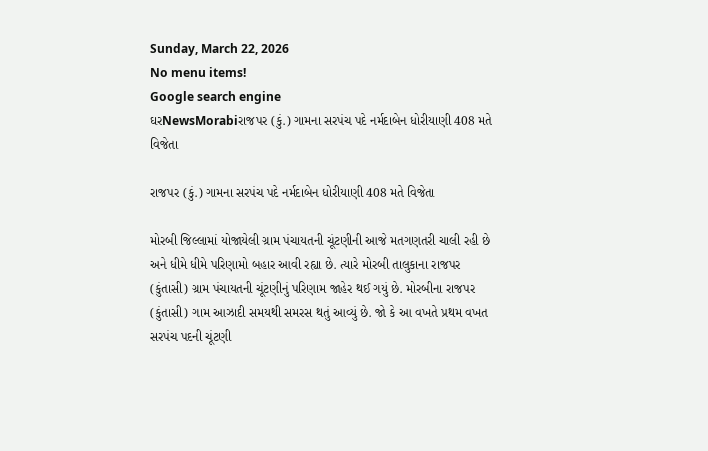Sunday, March 22, 2026
No menu items!
Google search engine
ઘરNewsMorabiરાજપર (કું.) ગામના સરપંચ પદે નર્મદાબેન ધોરીયાણી 408 મતે વિજેતા

રાજપર (કું.) ગામના સરપંચ પદે નર્મદાબેન ધોરીયાણી 408 મતે વિજેતા

મોરબી જિલ્લામાં યોજાયેલી ગ્રામ પંચાયતની ચૂંટણીની આજે મતગણતરી ચાલી રહી છે અને ધીમે ધીમે પરિણામો બહાર આવી રહ્યા છે. ત્યારે મોરબી તાલુકાના રાજપર (કુંતાસી) ગ્રામ પંચાયતની ચૂંટણીનું પરિણામ જાહેર થઈ ગયું છે. મોરબીના રાજપર (કુંતાસી) ગામ આઝાદી સમયથી સમરસ થતું આવ્યું છે. જો કે આ વખતે પ્રથમ વખત સરપંચ પદની ચૂંટણી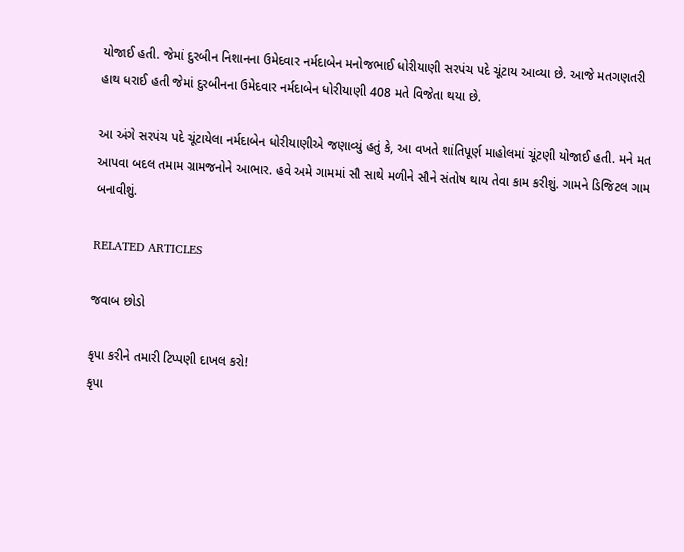યોજાઈ હતી. જેમાં દુરબીન નિશાનના ઉમેદવાર નર્મદાબેન મનોજભાઈ ધોરીયાણી સરપંચ પદે ચૂંટાય આવ્યા છે. આજે મતગણતરી હાથ ધરાઈ હતી જેમાં દુરબીનના ઉમેદવાર નર્મદાબેન ધોરીયાણી 408 મતે વિજેતા થયા છે.

આ અંગે સરપંચ પદે ચૂંટાયેલા નર્મદાબેન ધોરીયાણીએ જણાવ્યું હતું કે, આ વખતે શાંતિપૂર્ણ માહોલમાં ચૂંટણી યોજાઈ હતી. મને મત આપવા બદલ તમામ ગ્રામજનોને આભાર. હવે અમે ગામમાં સૌ સાથે મળીને સૌને સંતોષ થાય તેવા કામ કરીશું. ગામને ડિજિટલ ગામ બનાવીશું.

RELATED ARTICLES

જવાબ છોડો

કૃપા કરીને તમારી ટિપ્પણી દાખલ કરો!
કૃપા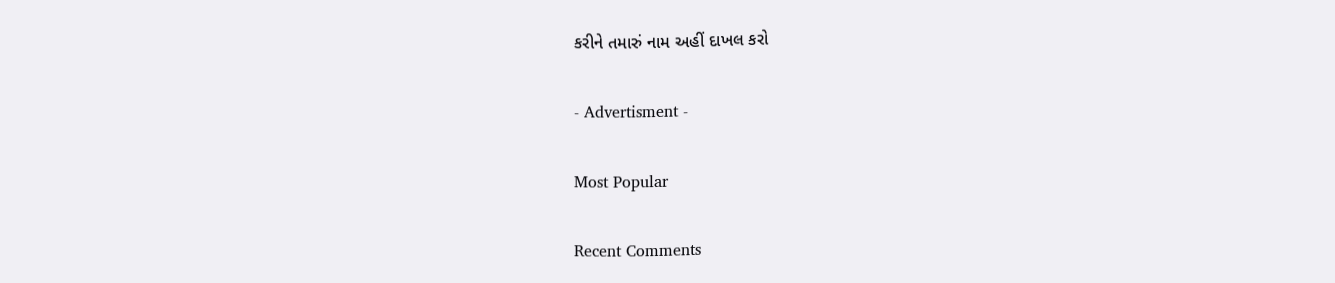કરીને તમારું નામ અહીં દાખલ કરો

- Advertisment -

Most Popular

Recent Comments